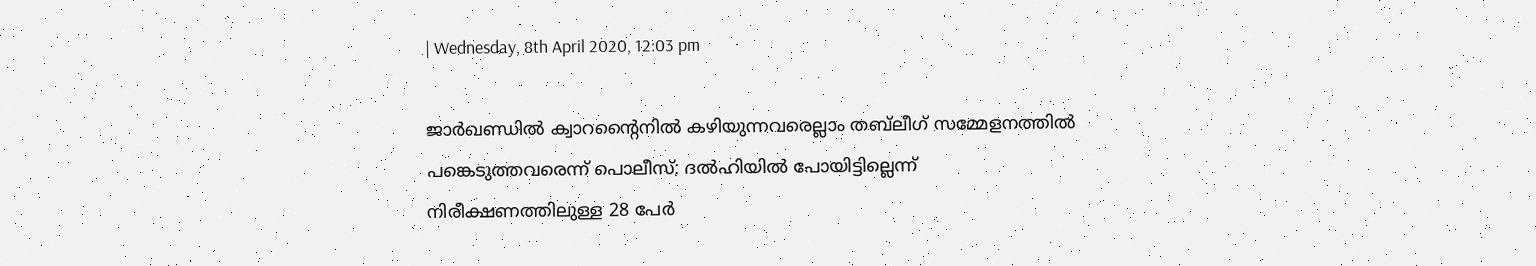| Wednesday, 8th April 2020, 12:03 pm

ജാര്‍ഖണ്ഡില്‍ ക്വാറന്റൈനില്‍ കഴിയുന്നവരെല്ലാം തബ്‌ലീഗ് സമ്മേളനത്തില്‍ പങ്കെടുത്തവരെന്ന് പൊലീസ്; ദല്‍ഹിയില്‍ പോയിട്ടില്ലെന്ന് നിരീക്ഷണത്തിലുള്ള 28 പേര്‍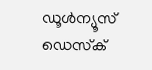ഡൂള്‍ന്യൂസ് ഡെസ്‌ക്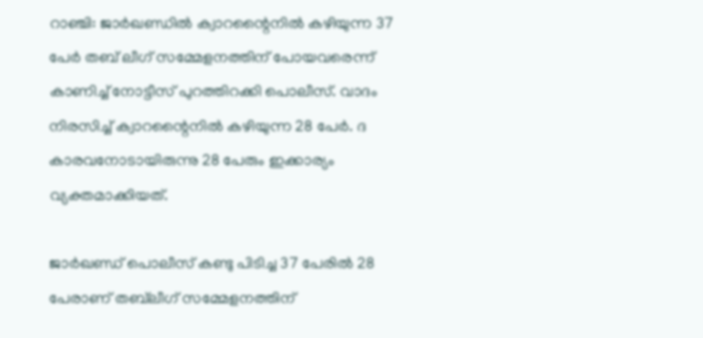റാഞ്ചി: ജാര്‍ഖണ്ഡില്‍ ക്വാറന്റൈനില്‍ കഴിയുന്ന 37 പേര്‍ തബ് ലീഗ് സമ്മേളനത്തിന് പോയവരെന്ന് കാണിച്ച് നോട്ടീസ് പുറത്തിറക്കി പൊലീസ്. വാദം നിരസിച്ച് ക്വാറന്റൈനില്‍ കഴിയുന്ന 28 പേര്‍. ദ കാരവനോടായിരുന്നു 28 പേരും ഇക്കാര്യം വ്യക്തമാക്കിയത്.

ജാര്‍ഖണ്ഡ് പൊലീസ് കണ്ടു പിടിച്ച 37 പേരില്‍ 28 പേരാണ് തബ്‌ലീഗ് സമ്മേളനത്തിന്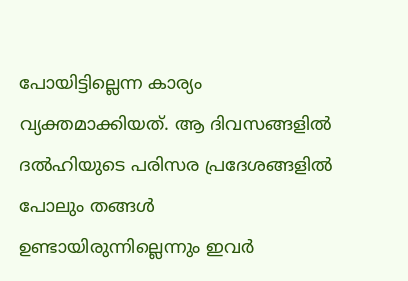പോയിട്ടില്ലെന്ന കാര്യം വ്യക്തമാക്കിയത്. ആ ദിവസങ്ങളില്‍ ദല്‍ഹിയുടെ പരിസര പ്രദേശങ്ങളില്‍ പോലും തങ്ങള്‍ ഉണ്ടായിരുന്നില്ലെന്നും ഇവര്‍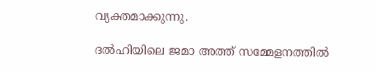വ്യക്തമാക്കുന്നു.

ദല്‍ഹിയിലെ ജമാ അത്ത് സമ്മേളനത്തില്‍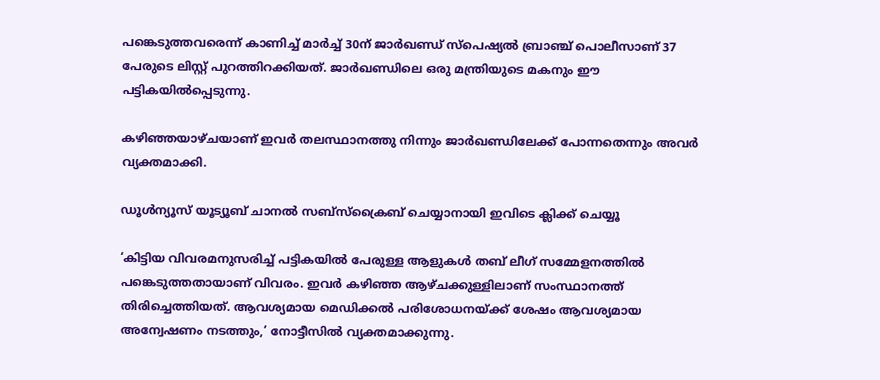പങ്കെടുത്തവരെന്ന് കാണിച്ച് മാര്‍ച്ച് 30ന് ജാര്‍ഖണ്ഡ് സ്‌പെഷ്യല്‍ ബ്രാഞ്ച് പൊലീസാണ് 37 പേരുടെ ലിസ്റ്റ് പുറത്തിറക്കിയത്. ജാര്‍ഖണ്ഡിലെ ഒരു മന്ത്രിയുടെ മകനും ഈ പട്ടികയില്‍പ്പെടുന്നു.

കഴിഞ്ഞയാഴ്ചയാണ് ഇവര്‍ തലസ്ഥാനത്തു നിന്നും ജാര്‍ഖണ്ഡിലേക്ക് പോന്നതെന്നും അവര്‍ വ്യക്തമാക്കി.

ഡൂൾന്യൂസ് യൂട്യൂബ് ചാനൽ സബ്സ്ക്രൈബ് ചെയ്യാനായി ഇവിടെ ക്ലിക്ക് ചെയ്യൂ

‘കിട്ടിയ വിവരമനുസരിച്ച് പട്ടികയില്‍ പേരുള്ള ആളുകള്‍ തബ് ലീഗ് സമ്മേളനത്തില്‍ പങ്കെടുത്തതായാണ് വിവരം. ഇവര്‍ കഴിഞ്ഞ ആഴ്ചക്കുള്ളിലാണ് സംസ്ഥാനത്ത് തിരിച്ചെത്തിയത്. ആവശ്യമായ മെഡിക്കല്‍ പരിശോധനയ്ക്ക് ശേഷം ആവശ്യമായ അന്വേഷണം നടത്തും,’ നോട്ടീസില്‍ വ്യക്തമാക്കുന്നു.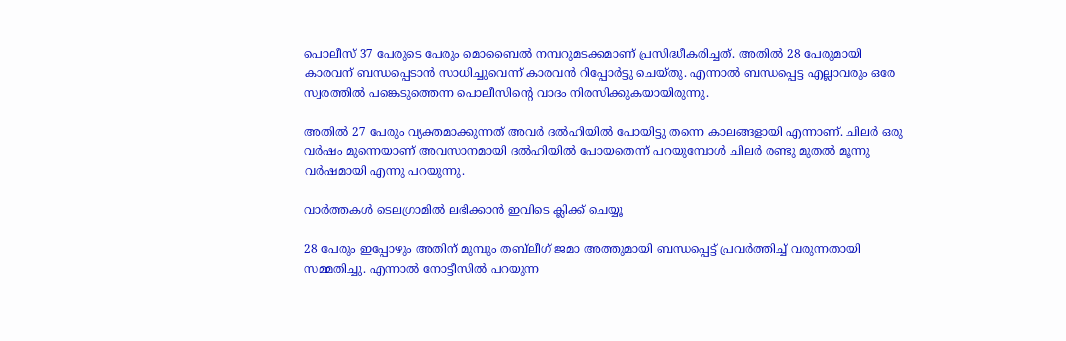പൊലീസ് 37 പേരുടെ പേരും മൊബൈല്‍ നമ്പറുമടക്കമാണ് പ്രസിദ്ധീകരിച്ചത്. അതില്‍ 28 പേരുമായി കാരവന് ബന്ധപ്പെടാന്‍ സാധിച്ചുവെന്ന് കാരവന്‍ റിപ്പോര്‍ട്ടു ചെയ്തു. എന്നാല്‍ ബന്ധപ്പെട്ട എല്ലാവരും ഒരേ സ്വരത്തില്‍ പങ്കെടുത്തെന്ന പൊലീസിന്റെ വാദം നിരസിക്കുകയായിരുന്നു.

അതില്‍ 27 പേരും വ്യക്തമാക്കുന്നത് അവര്‍ ദല്‍ഹിയില്‍ പോയിട്ടു തന്നെ കാലങ്ങളായി എന്നാണ്. ചിലര്‍ ഒരു വര്‍ഷം മുന്നെയാണ് അവസാനമായി ദല്‍ഹിയില്‍ പോയതെന്ന് പറയുമ്പോള്‍ ചിലര്‍ രണ്ടു മുതല്‍ മൂന്നു വര്‍ഷമായി എന്നു പറയുന്നു.

വാര്‍ത്തകള്‍ ടെലഗ്രാമില്‍ ലഭിക്കാന്‍ ഇവിടെ ക്ലിക്ക് ചെയ്യൂ

28 പേരും ഇപ്പോഴും അതിന് മുമ്പും തബ്‌ലീഗ് ജമാ അത്തുമായി ബന്ധപ്പെട്ട് പ്രവര്‍ത്തിച്ച് വരുന്നതായി സമ്മതിച്ചു. എന്നാല്‍ നോട്ടീസില്‍ പറയുന്ന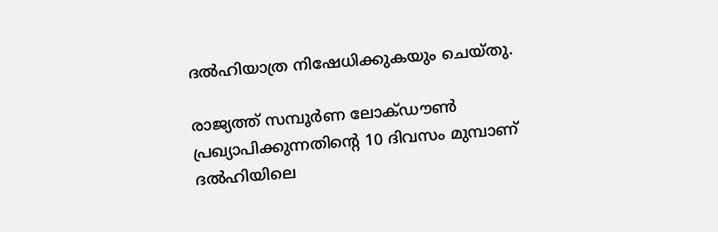ദല്‍ഹിയാത്ര നിഷേധിക്കുകയും ചെയ്തു.

രാജ്യത്ത് സമ്പൂര്‍ണ ലോക്ഡൗണ്‍ പ്രഖ്യാപിക്കുന്നതിന്റെ 10 ദിവസം മുമ്പാണ് ദല്‍ഹിയിലെ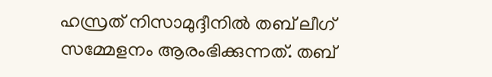ഹസ്രത് നിസാമുദ്ദീനില്‍ തബ് ലീഗ് സമ്മേളനം ആരംഭിക്കുന്നത്. തബ്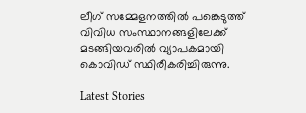ലീഗ് സമ്മേളനത്തില്‍ പങ്കെടുത്ത് വിവിധ സംസ്ഥാനങ്ങളിലേക്ക് മടങ്ങിയവരില്‍ വ്യാപകമായി കൊവിഡ് സ്ഥിരീകരിച്ചിരുന്നു.

Latest Stories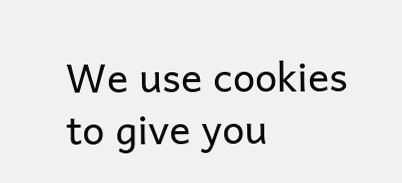We use cookies to give you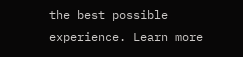the best possible experience. Learn more